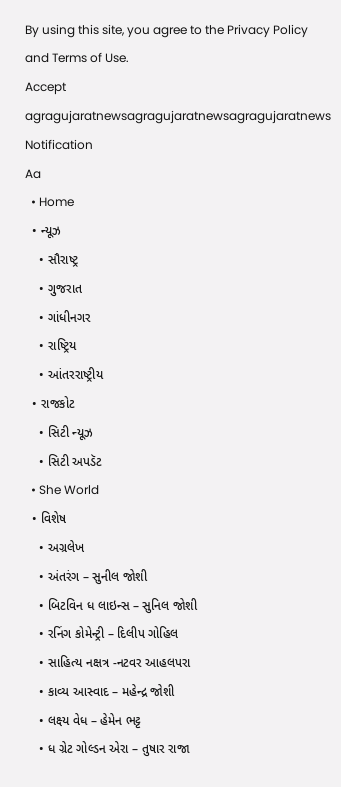By using this site, you agree to the Privacy Policy and Terms of Use.
Accept
agragujaratnewsagragujaratnewsagragujaratnews
Notification
Aa
  • Home
  • ન્યૂઝ
    • સૌરાષ્ટ્ર
    • ગુજરાત
    • ગાંધીનગર
    • રાષ્ટ્રિય
    • આંતરરાષ્ટ્રીય
  • રાજકોટ
    • સિટી ન્યૂઝ
    • સિટી અપડૅટ
  • She World
  • વિશેષ
    • અગ્રલેખ
    • અંતરંગ – સુનીલ જોશી
    • બિટવિન ધ લાઇન્સ – સુનિલ જોશી
    • રનિંગ કોમેન્ટ્રી – દિલીપ ગોહિલ
    • સાહિત્ય નક્ષત્ર -નટવર આહલપરા
    • કાવ્ય આસ્વાદ – મહેન્દ્ર જોશી
    • લક્ષ્ય વેધ – હેમેન ભટ્ટ
    • ધ ગ્રેટ ગોલ્ડન એરા – તુષાર રાજા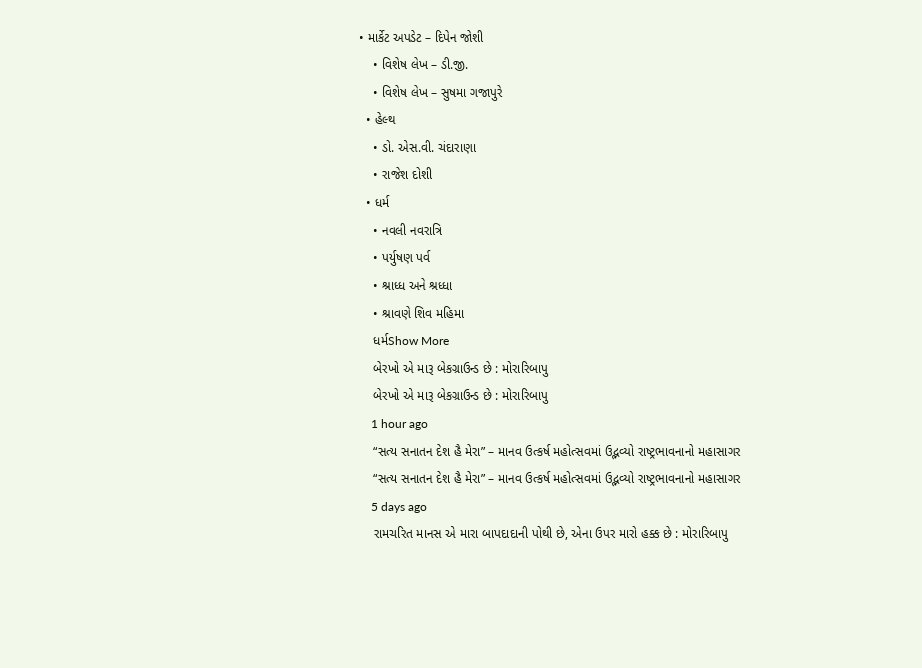• માર્કેટ અપડેટ – દિપેન જોશી
    • વિશેષ લેખ – ડી.જી.
    • વિશેષ લેખ – સુષમા ગજાપુરે
  • હેલ્થ
    • ડો. એસ.વી. ચંદારાણા
    • રાજેશ દોશી
  • ધર્મ
    • નવલી નવરાત્રિ
    • પર્યુષણ પર્વ
    • શ્રાધ્ધ અને શ્રધ્ધા
    • શ્રાવણે શિવ મહિમા
    ધર્મShow More
    બેરખો એ મારૂ બેકગ્રાઉન્ડ છે : મોરારિબાપુ
    બેરખો એ મારૂ બેકગ્રાઉન્ડ છે : મોરારિબાપુ
    1 hour ago
    “સત્ય સનાતન દેશ હૈ મેરા” – માનવ ઉત્કર્ષ મહોત્સવમાં ઉદ્ભવ્યો રાષ્ટ્રભાવનાનો મહાસાગર
    “સત્ય સનાતન દેશ હૈ મેરા” – માનવ ઉત્કર્ષ મહોત્સવમાં ઉદ્ભવ્યો રાષ્ટ્રભાવનાનો મહાસાગર
    5 days ago
    રામચરિત માનસ એ મારા બાપદાદાની પોથી છે, એના ઉપર મારો હક્ક છે : મોરારિબાપુ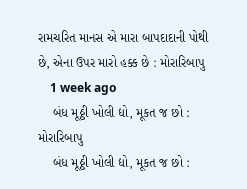રામચરિત માનસ એ મારા બાપદાદાની પોથી છે, એના ઉપર મારો હક્ક છે : મોરારિબાપુ
    1 week ago
    બંધ મૂઠ્ઠી ખોલી દ્યો, મૂકત જ છો : મોરારિબાપુ
    બંધ મૂઠ્ઠી ખોલી દ્યો, મૂકત જ છો :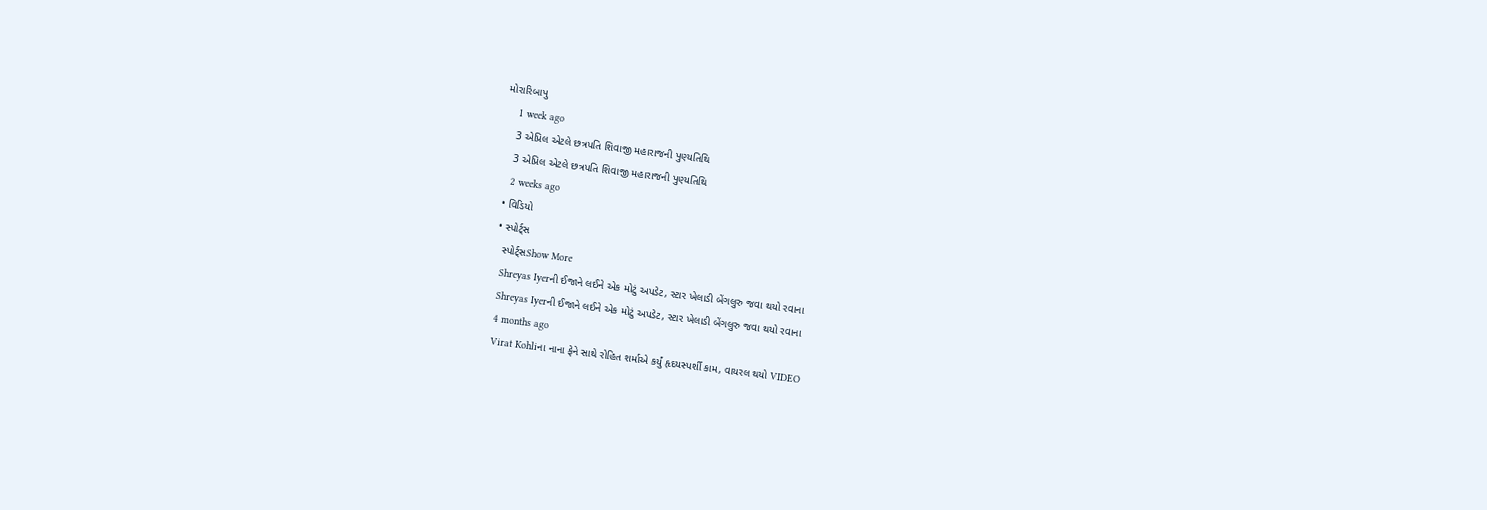મોરારિબાપુ
    1 week ago
    3 એપ્રિલ એટલે છત્રપતિ શિવાજી મહારાજની પુણ્યતિથિ
    3 એપ્રિલ એટલે છત્રપતિ શિવાજી મહારાજની પુણ્યતિથિ
    2 weeks ago
  • વિડિયો
  • સ્પોર્ટ્સ
    સ્પોર્ટ્સShow More
    Shreyas Iyerની ઈજાને લઈને એક મોટું અપડેટ, સ્ટાર ખેલાડી બેંગલુરુ જવા થયો રવાના
    Shreyas Iyerની ઈજાને લઈને એક મોટું અપડેટ, સ્ટાર ખેલાડી બેંગલુરુ જવા થયો રવાના
    4 months ago
    Virat Kohliના નાના ફેને સાથે રોહિત શર્માએ કર્યું હૃદયસ્પર્શી કામ, વાયરલ થયો VIDEO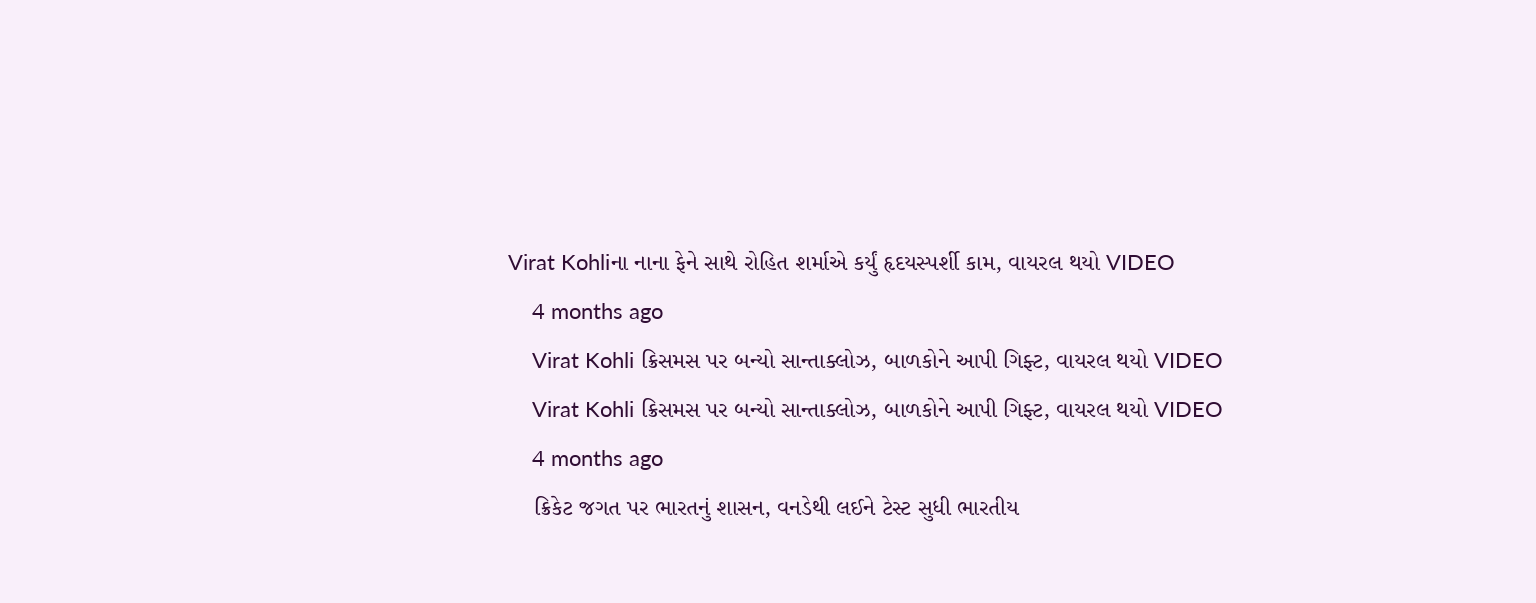Virat Kohliના નાના ફેને સાથે રોહિત શર્માએ કર્યું હૃદયસ્પર્શી કામ, વાયરલ થયો VIDEO
    4 months ago
    Virat Kohli ક્રિસમસ પર બન્યો સાન્તાક્લોઝ, બાળકોને આપી ગિફ્ટ, વાયરલ થયો VIDEO
    Virat Kohli ક્રિસમસ પર બન્યો સાન્તાક્લોઝ, બાળકોને આપી ગિફ્ટ, વાયરલ થયો VIDEO
    4 months ago
    ક્રિકેટ જગત પર ભારતનું શાસન, વનડેથી લઈને ટેસ્ટ સુધી ભારતીય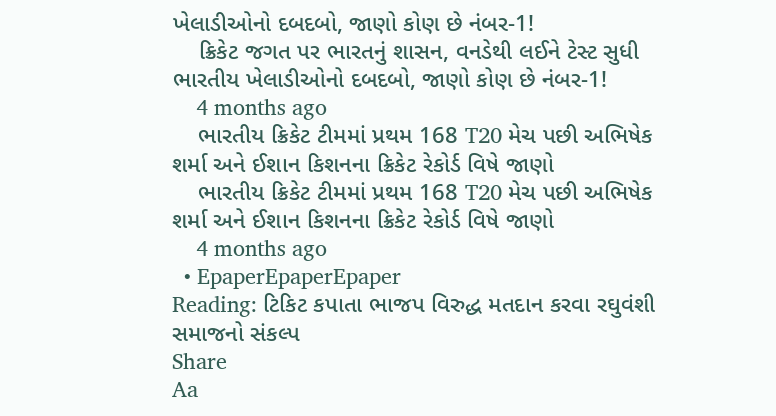ખેલાડીઓનો દબદબો, જાણો કોણ છે નંબર-1!
    ક્રિકેટ જગત પર ભારતનું શાસન, વનડેથી લઈને ટેસ્ટ સુધી ભારતીય ખેલાડીઓનો દબદબો, જાણો કોણ છે નંબર-1!
    4 months ago
    ભારતીય ક્રિકેટ ટીમમાં પ્રથમ 168 T20 મેચ પછી અભિષેક શર્મા અને ઈશાન કિશનના ક્રિકેટ રેકોર્ડ વિષે જાણો
    ભારતીય ક્રિકેટ ટીમમાં પ્રથમ 168 T20 મેચ પછી અભિષેક શર્મા અને ઈશાન કિશનના ક્રિકેટ રેકોર્ડ વિષે જાણો
    4 months ago
  • EpaperEpaperEpaper
Reading: ટિકિટ કપાતા ભાજપ વિરુદ્ધ મતદાન કરવા રઘુવંશી સમાજનો સંકલ્પ
Share
Aa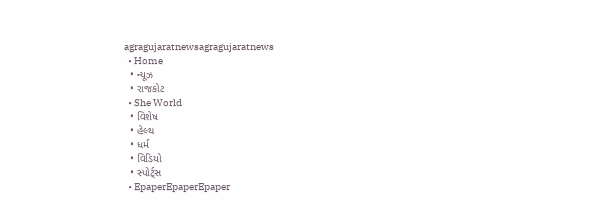agragujaratnewsagragujaratnews
  • Home
  • ન્યૂઝ
  • રાજકોટ
  • She World
  • વિશેષ
  • હેલ્થ
  • ધર્મ
  • વિડિયો
  • સ્પોર્ટ્સ
  • EpaperEpaperEpaper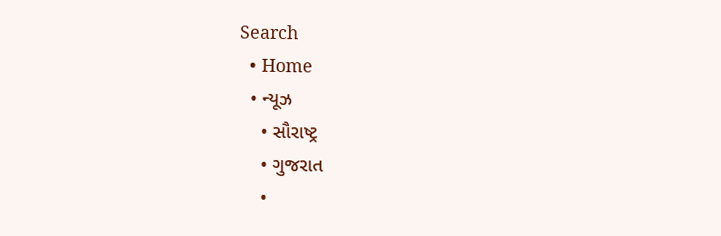Search
  • Home
  • ન્યૂઝ
    • સૌરાષ્ટ્ર
    • ગુજરાત
    •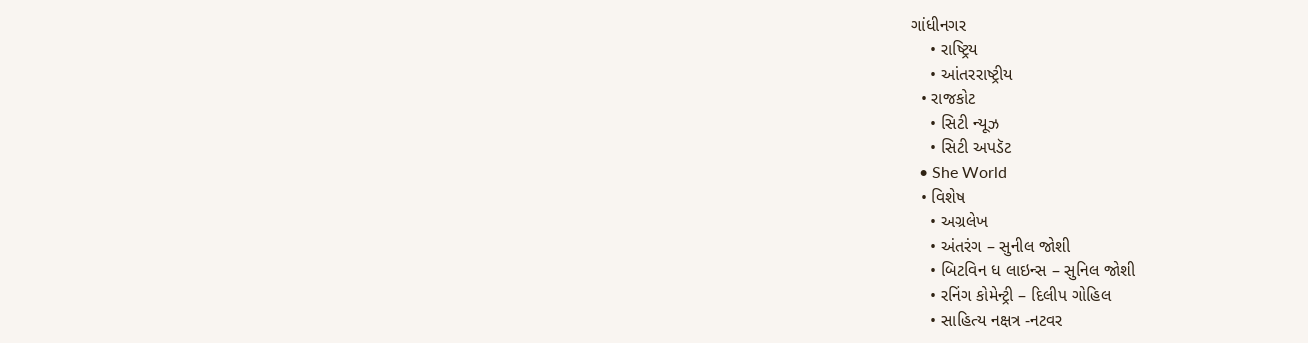ગાંધીનગર
    • રાષ્ટ્રિય
    • આંતરરાષ્ટ્રીય
  • રાજકોટ
    • સિટી ન્યૂઝ
    • સિટી અપડૅટ
  • She World
  • વિશેષ
    • અગ્રલેખ
    • અંતરંગ – સુનીલ જોશી
    • બિટવિન ધ લાઇન્સ – સુનિલ જોશી
    • રનિંગ કોમેન્ટ્રી – દિલીપ ગોહિલ
    • સાહિત્ય નક્ષત્ર -નટવર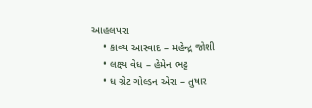આહલપરા
    • કાવ્ય આસ્વાદ – મહેન્દ્ર જોશી
    • લક્ષ્ય વેધ – હેમેન ભટ્ટ
    • ધ ગ્રેટ ગોલ્ડન એરા – તુષાર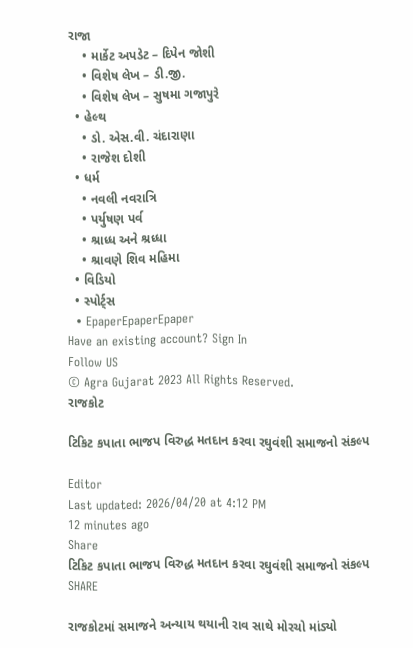રાજા
    • માર્કેટ અપડેટ – દિપેન જોશી
    • વિશેષ લેખ – ડી.જી.
    • વિશેષ લેખ – સુષમા ગજાપુરે
  • હેલ્થ
    • ડો. એસ.વી. ચંદારાણા
    • રાજેશ દોશી
  • ધર્મ
    • નવલી નવરાત્રિ
    • પર્યુષણ પર્વ
    • શ્રાધ્ધ અને શ્રધ્ધા
    • શ્રાવણે શિવ મહિમા
  • વિડિયો
  • સ્પોર્ટ્સ
  • EpaperEpaperEpaper
Have an existing account? Sign In
Follow US
© Agra Gujarat 2023 All Rights Reserved.
રાજકોટ

ટિકિટ કપાતા ભાજપ વિરુદ્ધ મતદાન કરવા રઘુવંશી સમાજનો સંકલ્પ

Editor
Last updated: 2026/04/20 at 4:12 PM
12 minutes ago
Share
ટિકિટ કપાતા ભાજપ વિરુદ્ધ મતદાન કરવા રઘુવંશી સમાજનો સંકલ્પ
SHARE

રાજકોટમાં સમાજને અન્યાય થયાની રાવ સાથે મોરચો માંડ્યો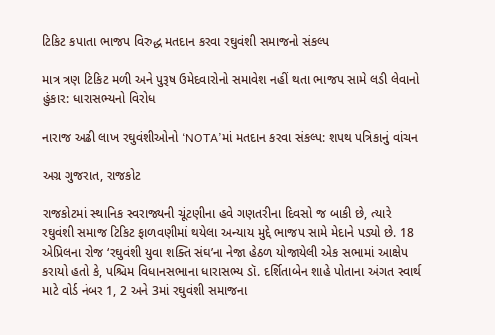ટિકિટ કપાતા ભાજપ વિરુદ્ધ મતદાન કરવા રઘુવંશી સમાજનો સંકલ્પ

માત્ર ત્રણ ટિકિટ મળી અને પુરૂષ ઉમેદવારોનો સમાવેશ નહીં થતા ભાજપ સામે લડી લેવાનો હુંકાર: ધારાસભ્યનો વિરોધ

નારાજ અઢી લાખ રઘુવંશીઓનો ‘NOTA’માં મતદાન કરવા સંકલ્પ: શપથ પત્રિકાનું વાંચન

અગ્ર ગુજરાત, રાજકોટ

રાજકોટમાં સ્થાનિક સ્વરાજ્યની ચૂંટણીના હવે ગણતરીના દિવસો જ બાકી છે, ત્યારે રઘુવંશી સમાજ ટિકિટ ફાળવણીમાં થયેલા અન્યાય મુદ્દે ભાજપ સામે મેદાને પડ્યો છે. 18 એપ્રિલના રોજ ‘રઘુવંશી યુવા શક્તિ સંઘ’ના નેજા હેઠળ યોજાયેલી એક સભામાં આક્ષેપ કરાયો હતો કે, પશ્ચિમ વિધાનસભાના ધારાસભ્ય ડૉ. દર્શિતાબેન શાહે પોતાના અંગત સ્વાર્થ માટે વોર્ડ નંબર 1, 2 અને 3માં રઘુવંશી સમાજના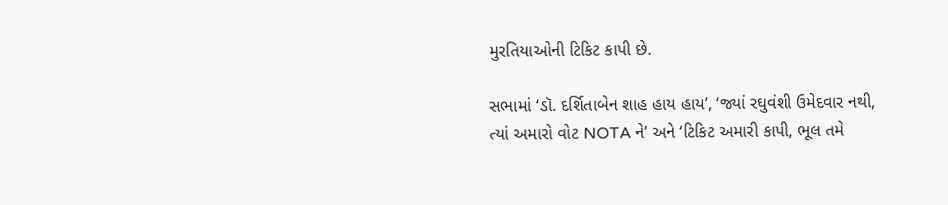મુરતિયાઓની ટિકિટ કાપી છે.

સભામાં ‘ડૉ. દર્શિતાબેન શાહ હાય હાય’, ‘જ્યાં રઘુવંશી ઉમેદવાર નથી, ત્યાં અમારો વોટ NOTA ને’ અને ‘ટિકિટ અમારી કાપી, ભૂલ તમે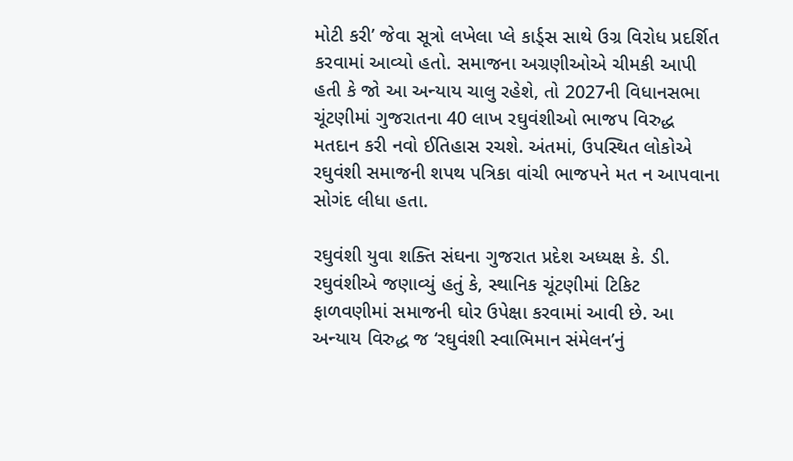મોટી કરી’ જેવા સૂત્રો લખેલા પ્લે કાર્ડ્સ સાથે ઉગ્ર વિરોધ પ્રદર્શિત કરવામાં આવ્યો હતો. સમાજના અગ્રણીઓએ ચીમકી આપી હતી કે જો આ અન્યાય ચાલુ રહેશે, તો 2027ની વિધાનસભા ચૂંટણીમાં ગુજરાતના 40 લાખ રઘુવંશીઓ ભાજપ વિરુદ્ધ મતદાન કરી નવો ઈતિહાસ રચશે. અંતમાં, ઉપસ્થિત લોકોએ રઘુવંશી સમાજની શપથ પત્રિકા વાંચી ભાજપને મત ન આપવાના સોગંદ લીધા હતા.

રઘુવંશી યુવા શક્તિ સંઘના ગુજરાત પ્રદેશ અધ્યક્ષ કે. ડી. રઘુવંશીએ જણાવ્યું હતું કે, સ્થાનિક ચૂંટણીમાં ટિકિટ ફાળવણીમાં સમાજની ઘોર ઉપેક્ષા કરવામાં આવી છે. આ અન્યાય વિરુદ્ધ જ ‘રઘુવંશી સ્વાભિમાન સંમેલન’નું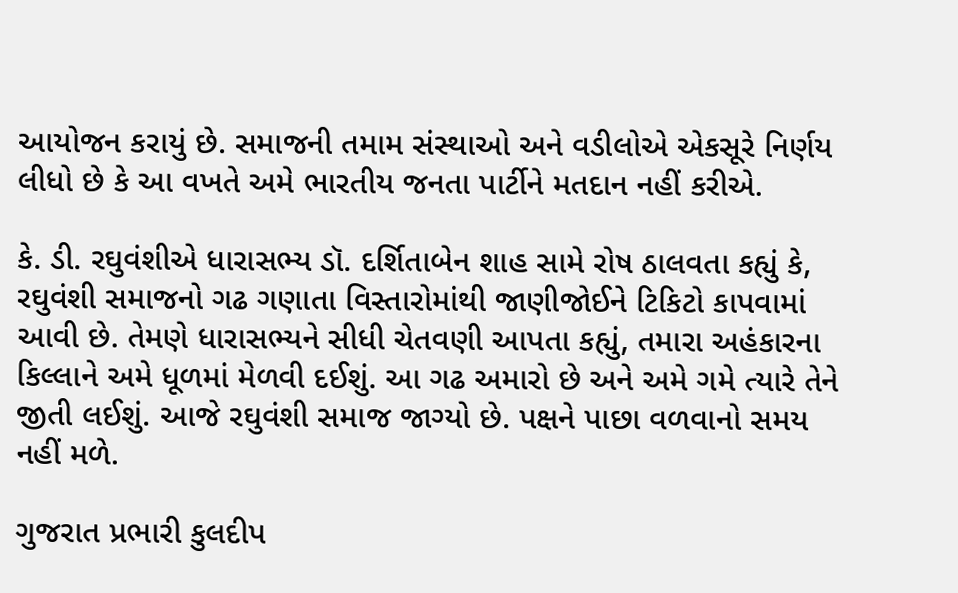આયોજન કરાયું છે. સમાજની તમામ સંસ્થાઓ અને વડીલોએ એકસૂરે નિર્ણય લીધો છે કે આ વખતે અમે ભારતીય જનતા પાર્ટીને મતદાન નહીં કરીએ.

કે. ડી. રઘુવંશીએ ધારાસભ્ય ડૉ. દર્શિતાબેન શાહ સામે રોષ ઠાલવતા કહ્યું કે, રઘુવંશી સમાજનો ગઢ ગણાતા વિસ્તારોમાંથી જાણીજોઈને ટિકિટો કાપવામાં આવી છે. તેમણે ધારાસભ્યને સીધી ચેતવણી આપતા કહ્યું, તમારા અહંકારના કિલ્લાને અમે ધૂળમાં મેળવી દઈશું. આ ગઢ અમારો છે અને અમે ગમે ત્યારે તેને જીતી લઈશું. આજે રઘુવંશી સમાજ જાગ્યો છે. પક્ષને પાછા વળવાનો સમય નહીં મળે.

ગુજરાત પ્રભારી કુલદીપ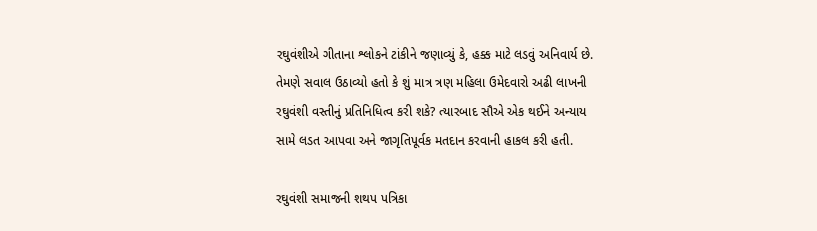રઘુવંશીએ ગીતાના શ્લોકને ટાંકીને જણાવ્યું કે, હક્ક માટે લડવું અનિવાર્ય છે. તેમણે સવાલ ઉઠાવ્યો હતો કે શું માત્ર ત્રણ મહિલા ઉમેદવારો અઢી લાખની રઘુવંશી વસ્તીનું પ્રતિનિધિત્વ કરી શકે? ત્યારબાદ સૌએ એક થઈને અન્યાય સામે લડત આપવા અને જાગૃતિપૂર્વક મતદાન કરવાની હાકલ કરી હતી.

રઘુવંશી સમાજની શથપ પત્રિકા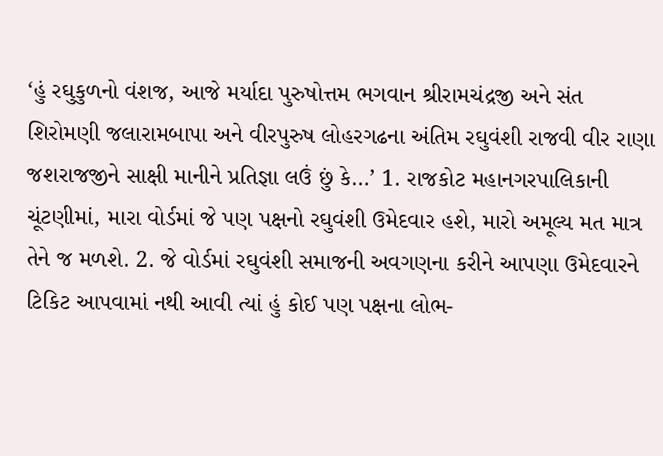‘હું રઘુકુળનો વંશજ, આજે મર્યાદા પુરુષોત્તમ ભગવાન શ્રીરામચંદ્રજી અને સંત શિરોમણી જલારામબાપા અને વીરપુરુષ લોહરગઢના અંતિમ રઘુવંશી રાજવી વીર રાણા જશરાજજીને સાક્ષી માનીને પ્રતિજ્ઞા લઉં છું કે…’ 1. રાજકોટ મહાનગરપાલિકાની ચૂંટણીમાં, મારા વોર્ડમાં જે પણ પક્ષનો રઘુવંશી ઉમેદવાર હશે, મારો અમૂલ્ય મત માત્ર તેને જ મળશે. 2. જે વોર્ડમાં રઘુવંશી સમાજની અવગણના કરીને આપણા ઉમેદવારને ટિકિટ આપવામાં નથી આવી ત્યાં હું કોઈ પણ પક્ષના લોભ-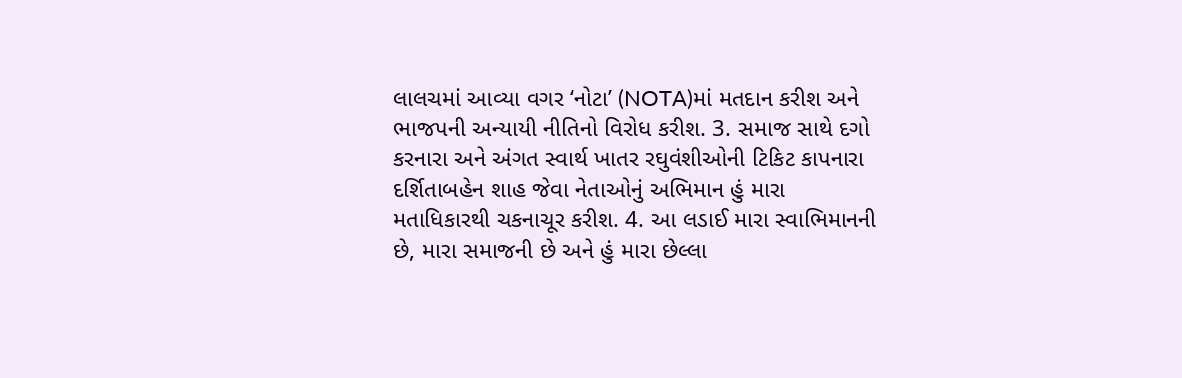લાલચમાં આવ્યા વગર ‘નોટા’ (NOTA)માં મતદાન કરીશ અને ભાજપની અન્યાયી નીતિનો વિરોધ કરીશ. 3. સમાજ સાથે દગો કરનારા અને અંગત સ્વાર્થ ખાતર રઘુવંશીઓની ટિકિટ કાપનારા દર્શિતાબહેન શાહ જેવા નેતાઓનું અભિમાન હું મારા મતાધિકારથી ચકનાચૂર કરીશ. 4. આ લડાઈ મારા સ્વાભિમાનની છે, મારા સમાજની છે અને હું મારા છેલ્લા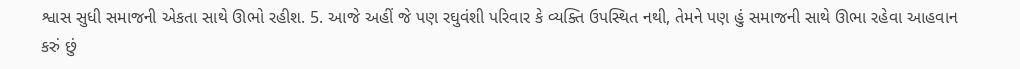શ્વાસ સુધી સમાજની એકતા સાથે ઊભો રહીશ. 5. આજે અહીં જે પણ રઘુવંશી પરિવાર કે વ્યક્તિ ઉપસ્થિત નથી, તેમને પણ હું સમાજની સાથે ઊભા રહેવા આહવાન કરું છું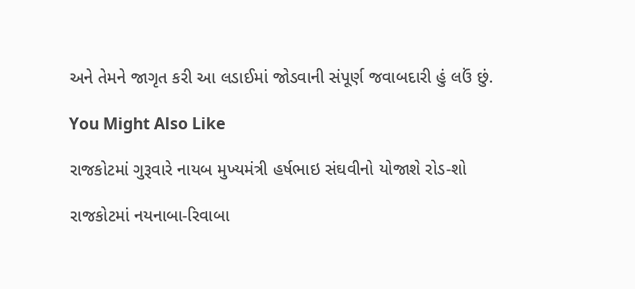અને તેમને જાગૃત કરી આ લડાઈમાં જોડવાની સંપૂર્ણ જવાબદારી હું લઉં છું.

You Might Also Like

રાજકોટમાં ગુરૂવારે નાયબ મુખ્યમંત્રી હર્ષભાઇ સંઘવીનો યોજાશે રોડ-શો

રાજકોટમાં નયનાબા-રિવાબા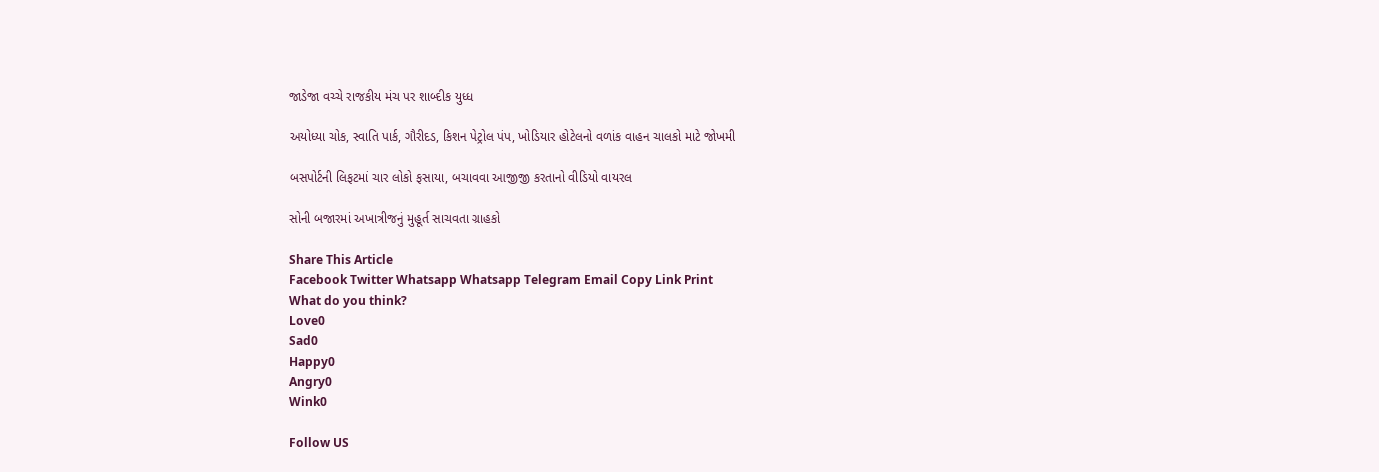જાડેજા વચ્ચે રાજકીય મંચ પર શાબ્દીક યુધ્ધ

અયોધ્યા ચોક, સ્વાતિ પાર્ક, ગૌરીદડ, કિશન પેટ્રોલ પંપ, ખોડિયાર હોટેલનો વળાંક વાહન ચાલકો માટે જોખમી

બસપોર્ટની લિફટમાં ચાર લોકો ફસાયા, બચાવવા આજીજી કરતાનો વીડિયો વાયરલ

સોની બજારમાં અખાત્રીજનું મુહૂર્ત સાચવતા ગ્રાહકો

Share This Article
Facebook Twitter Whatsapp Whatsapp Telegram Email Copy Link Print
What do you think?
Love0
Sad0
Happy0
Angry0
Wink0

Follow US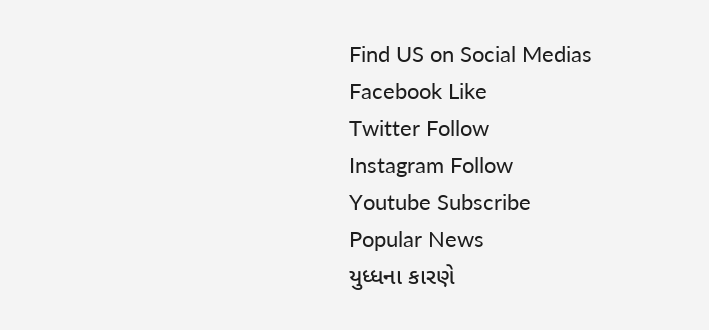Find US on Social Medias
Facebook Like
Twitter Follow
Instagram Follow
Youtube Subscribe
Popular News
યુધ્ધના કારણે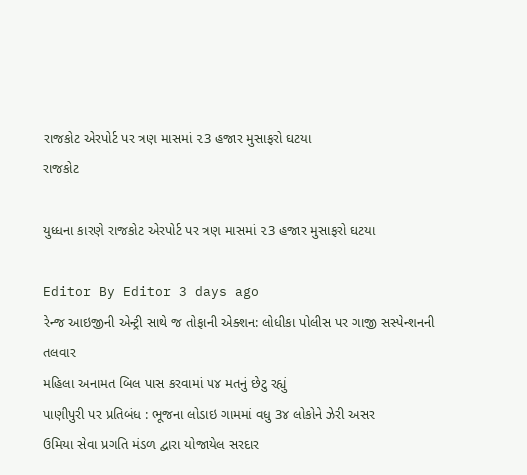રાજકોટ એરપોર્ટ પર ત્રણ માસમાં ૨3 હજાર મુસાફરો ઘટયા
રાજકોટ

યુધ્ધના કારણે રાજકોટ એરપોર્ટ પર ત્રણ માસમાં ૨3 હજાર મુસાફરો ઘટયા

Editor By Editor 3 days ago
રેન્જ આઇજીની એન્ટ્રી સાથે જ તોફાની એક્શન: લોધીકા પોલીસ પર ગાજી સસ્પેન્શનની તલવાર
મહિલા અનામત બિલ પાસ કરવામાં ૫૪ મતનું છેટુ રહ્યું
પાણીપુરી પર પ્રતિબંધ : ભૂજના લોડાઇ ગામમાં વધુ 3૪ લોકોને ઝેરી અસર
ઉમિયા સેવા પ્રગતિ મંડળ દ્વારા યોજાયેલ સરદાર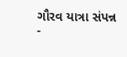ગૌરવ યાત્રા સંપન્ન
-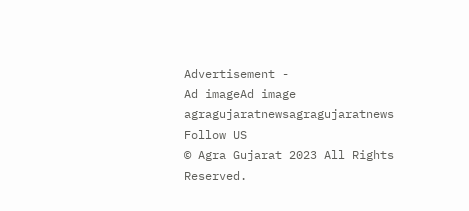Advertisement -
Ad imageAd image
agragujaratnewsagragujaratnews
Follow US
© Agra Gujarat 2023 All Rights Reserved.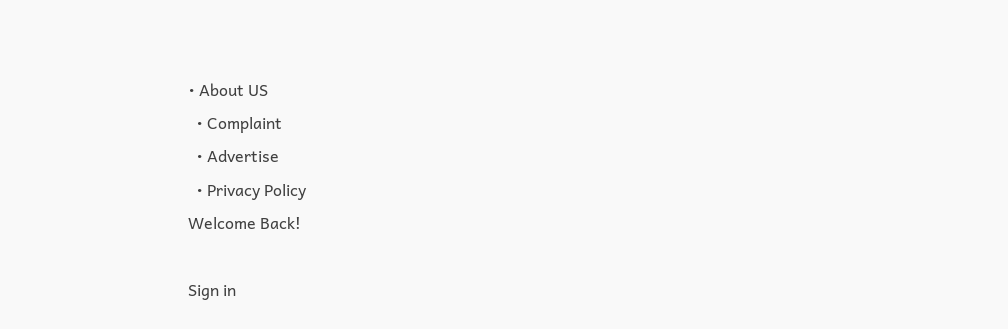• About US
  • Complaint
  • Advertise
  • Privacy Policy
Welcome Back!

Sign in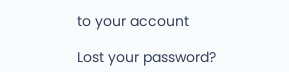to your account

Lost your password?